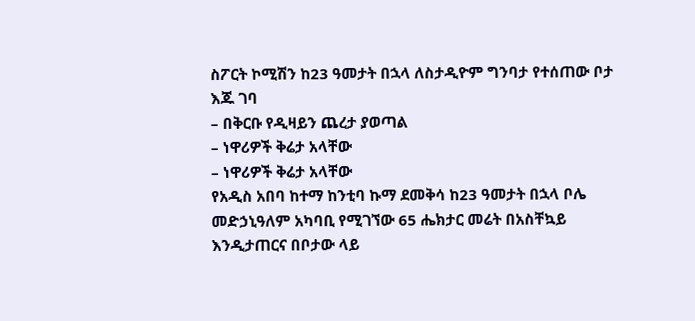ስፖርት ኮሚሽን ከ23 ዓመታት በኋላ ለስታዲዮም ግንባታ የተሰጠው ቦታ እጁ ገባ
– በቅርቡ የዲዛይን ጨረታ ያወጣል
– ነዋሪዎች ቅሬታ አላቸው
– ነዋሪዎች ቅሬታ አላቸው
የአዲስ አበባ ከተማ ከንቲባ ኩማ ደመቅሳ ከ23 ዓመታት በኋላ ቦሌ መድኃኒዓለም አካባቢ የሚገኘው 65 ሔክታር መሬት በአስቸኳይ እንዲታጠርና በቦታው ላይ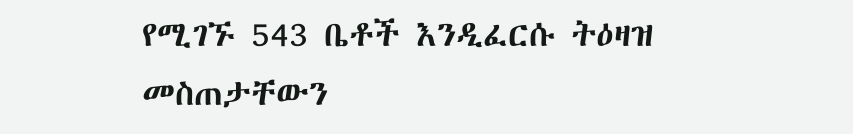የሚገኙ 543 ቤቶች እንዲፈርሱ ትዕዛዝ መስጠታቸውን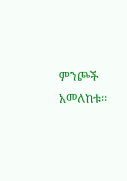ምንጮች አመለከቱ፡፡